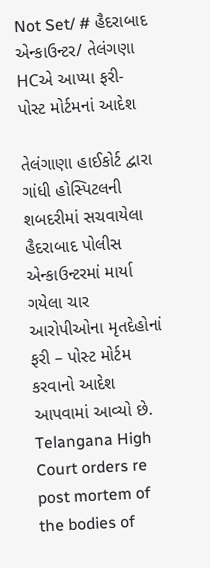Not Set/ # હૈદરાબાદ એન્કાઉન્ટર/ તેલંગણા HCએ આપ્યા ફરી-પોસ્ટ મોર્ટમનાં આદેશ

તેલંગાણા હાઈકોર્ટ દ્વારા ગાંધી હોસ્પિટલની શબદરીમાં સચવાયેલા હૈદરાબાદ પોલીસ એન્કાઉન્ટરમાં માર્યા ગયેલા ચાર આરોપીઓના મૃતદેહોનાં ફરી – પોસ્ટ મોર્ટમ કરવાનો આદેશ આપવામાં આવ્યો છે. Telangana High Court orders re post mortem of the bodies of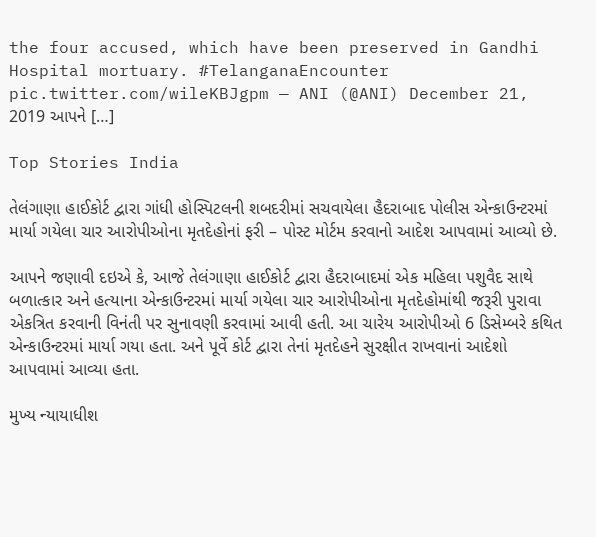the four accused, which have been preserved in Gandhi Hospital mortuary. #TelanganaEncounter pic.twitter.com/wileKBJgpm — ANI (@ANI) December 21, 2019 આપને […]

Top Stories India

તેલંગાણા હાઈકોર્ટ દ્વારા ગાંધી હોસ્પિટલની શબદરીમાં સચવાયેલા હૈદરાબાદ પોલીસ એન્કાઉન્ટરમાં માર્યા ગયેલા ચાર આરોપીઓના મૃતદેહોનાં ફરી – પોસ્ટ મોર્ટમ કરવાનો આદેશ આપવામાં આવ્યો છે.

આપને જણાવી દઇએ કે, આજે તેલંગાણા હાઈકોર્ટ દ્વારા હૈદરાબાદમાં એક મહિલા પશુવૈદ સાથે બળાત્કાર અને હત્યાના એન્કાઉન્ટરમાં માર્યા ગયેલા ચાર આરોપીઓના મૃતદેહોમાંથી જરૂરી પુરાવા એકત્રિત કરવાની વિનંતી પર સુનાવણી કરવામાં આવી હતી. આ ચારેય આરોપીઓ 6 ડિસેમ્બરે કથિત એન્કાઉન્ટરમાં માર્યા ગયા હતા. અને પૂર્વે કોર્ટ દ્વારા તેનાં મૃતદેહને સુરક્ષીત રાખવાનાં આદેશો આપવામાં આવ્યા હતા.

મુખ્ય ન્યાયાધીશ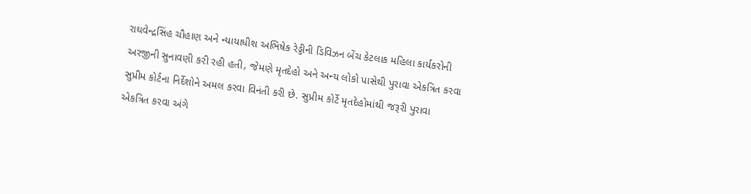રાઘવેન્દ્રસિંહ ચૌહાણ અને ન્યાયાધીશ અભિષેક રેડ્ડીની ડિવિઝન બેંચ કેટલાક મહિલા કાર્યકરોની અરજીની સુનાવણી કરી રહી હતી, જેમણે મૃતદેહો અને અન્ય લોકો પાસેથી પુરાવા એકત્રિત કરવા સુપ્રીમ કોર્ટના નિર્દેશોને અમલ કરવા વિનંતી કરી છે. સુપ્રીમ કોર્ટે મૃતદેહોમાંથી જરૂરી પુરાવા એકત્રિત કરવા અંગે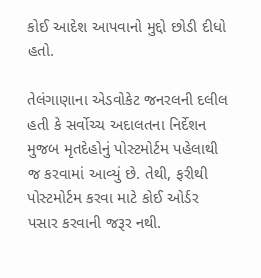કોઈ આદેશ આપવાનો મુદ્દો છોડી દીધો હતો.

તેલંગાણાના એડવોકેટ જનરલની દલીલ હતી કે સર્વોચ્ચ અદાલતના નિર્દેશન મુજબ મૃતદેહોનું પોસ્ટમોર્ટમ પહેલાથી જ કરવામાં આવ્યું છે. તેથી, ફરીથી પોસ્ટમોર્ટમ કરવા માટે કોઈ ઓર્ડર પસાર કરવાની જરૂર નથી.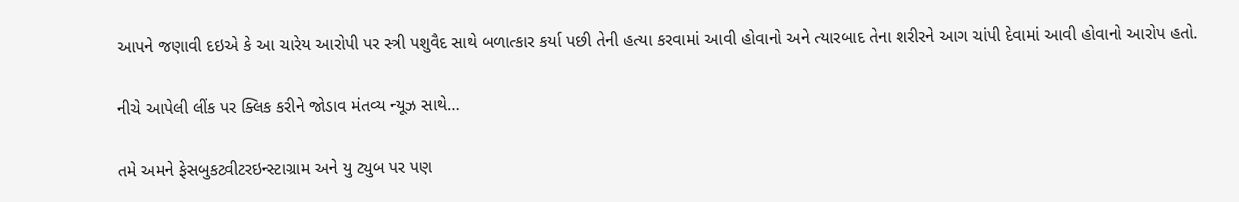આપને જણાવી દઇએ કે આ ચારેય આરોપી પર સ્ત્રી પશુવૈદ સાથે બળાત્કાર કર્યા પછી તેની હત્યા કરવામાં આવી હોવાનો અને ત્યારબાદ તેના શરીરને આગ ચાંપી દેવામાં આવી હોવાનો આરોપ હતો.

નીચે આપેલી લીંક પર ક્લિક કરીને જોડાવ મંતવ્ય ન્યૂઝ સાથે…

તમે અમને ફેસબુકટ્વીટરઇન્સ્ટાગ્રામ અને યુ ટ્યુબ પર પણ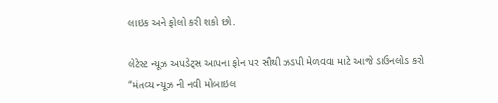લાઇક અને ફોલો કરી શકો છો.

લેટેસ્ટ ન્યૂઝ અપડેટ્સ આપના ફોન પર સૌથી ઝડપી મેળવવા માટે આજે ડાઉનલોડ કરો “મંતવ્ય ન્યૂઝ ની નવી મોબાઇલ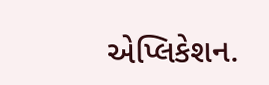એપ્લિકેશન.